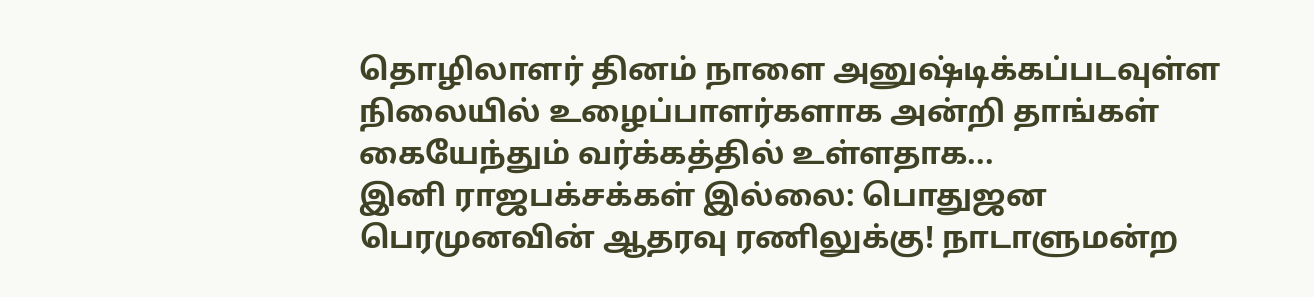தொழிலாளர் தினம் நாளை அனுஷ்டிக்கப்படவுள்ள நிலையில் உழைப்பாளர்களாக அன்றி தாங்கள் கையேந்தும் வர்க்கத்தில் உள்ளதாக...
இனி ராஜபக்சக்கள் இல்லை: பொதுஜன பெரமுனவின் ஆதரவு ரணிலுக்கு! நாடாளுமன்ற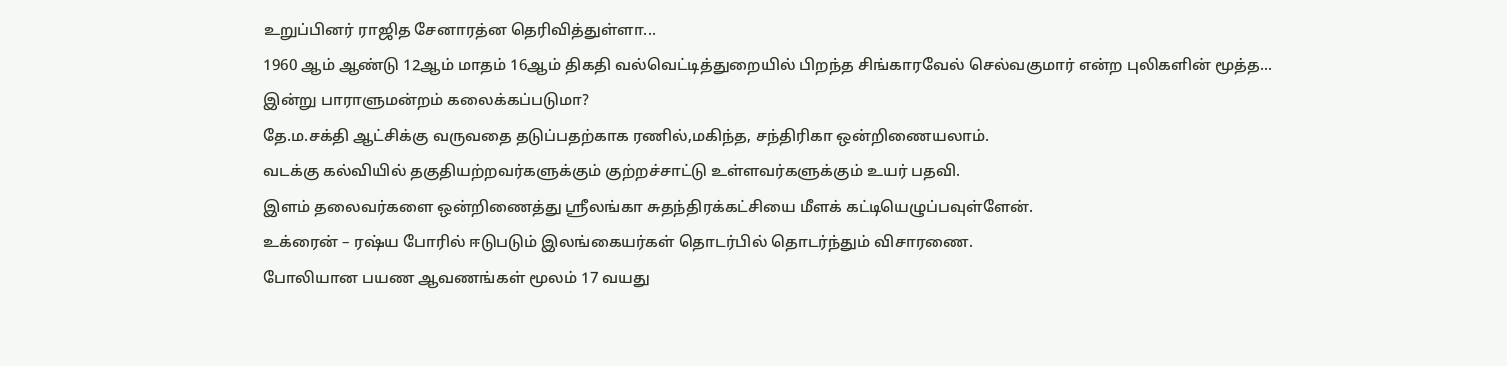உறுப்பினர் ராஜித சேனாரத்ன தெரிவித்துள்ளா...
1960 ஆம் ஆண்டு 12ஆம் மாதம் 16ஆம் திகதி வல்வெட்டித்துறையில் பிறந்த சிங்காரவேல் செல்வகுமார் என்ற புலிகளின் மூத்த...
இன்று பாராளுமன்றம் கலைக்கப்படுமா?
தே.ம.சக்தி ஆட்சிக்கு வருவதை தடுப்பதற்காக ரணில்,மகிந்த, சந்திரிகா ஒன்றிணையலாம்.
வடக்கு கல்வியில் தகுதியற்றவர்களுக்கும் குற்றச்சாட்டு உள்ளவர்களுக்கும் உயர் பதவி.
இளம் தலைவர்களை ஒன்றிணைத்து ஸ்ரீலங்கா சுதந்திரக்கட்சியை மீளக் கட்டியெழுப்பவுள்ளேன்.
உக்ரைன் – ரஷ்ய போரில் ஈடுபடும் இலங்கையர்கள் தொடர்பில் தொடர்ந்தும் விசாரணை.
போலியான பயண ஆவணங்கள் மூலம் 17 வயது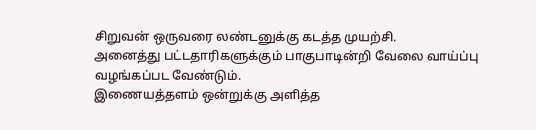சிறுவன் ஒருவரை லண்டனுக்கு கடத்த முயற்சி.
அனைத்து பட்டதாரிகளுக்கும் பாகுபாடின்றி வேலை வாய்ப்பு வழங்கப்பட வேண்டும்.
இணையத்தளம் ஒன்றுக்கு அளித்த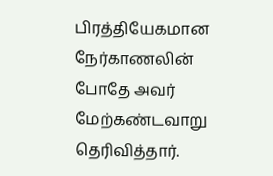பிரத்தியேகமான நேர்காணலின் போதே அவர் மேற்கண்டவாறு தெரிவித்தார்.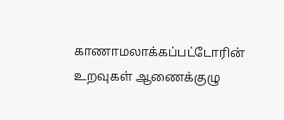காணாமலாக்கப்பட்டோரின் உறவுகள் ஆணைக்குழு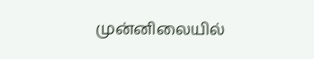முன்னிலையில்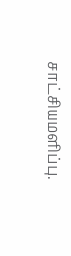சாட்சியமளிப்பு.